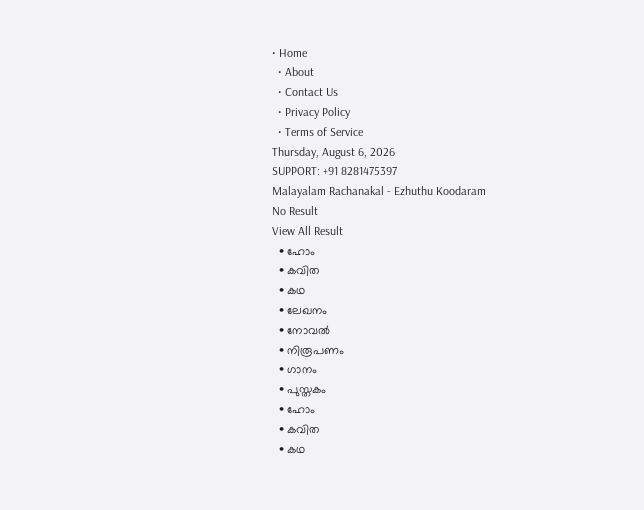• Home
  • About
  • Contact Us
  • Privacy Policy
  • Terms of Service
Thursday, August 6, 2026
SUPPORT: +91 8281475397
Malayalam Rachanakal - Ezhuthu Koodaram
No Result
View All Result
  • ഹോം
  • കവിത
  • കഥ
  • ലേഖനം
  • നോവൽ
  • നിരൂപണം
  • ഗാനം
  • പുസ്തകം
  • ഹോം
  • കവിത
  • കഥ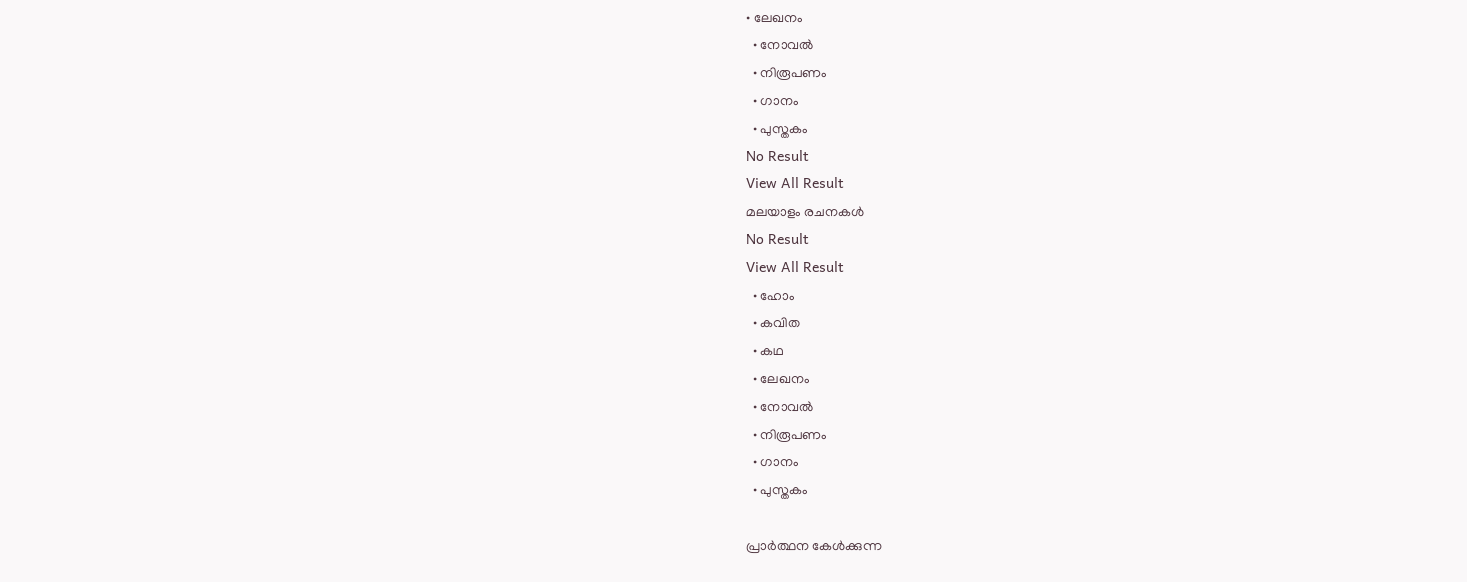• ലേഖനം
  • നോവൽ
  • നിരൂപണം
  • ഗാനം
  • പുസ്തകം
No Result
View All Result
മലയാളം രചനകൾ
No Result
View All Result
  • ഹോം
  • കവിത
  • കഥ
  • ലേഖനം
  • നോവൽ
  • നിരൂപണം
  • ഗാനം
  • പുസ്തകം

പ്രാർത്ഥന കേൾക്കുന്ന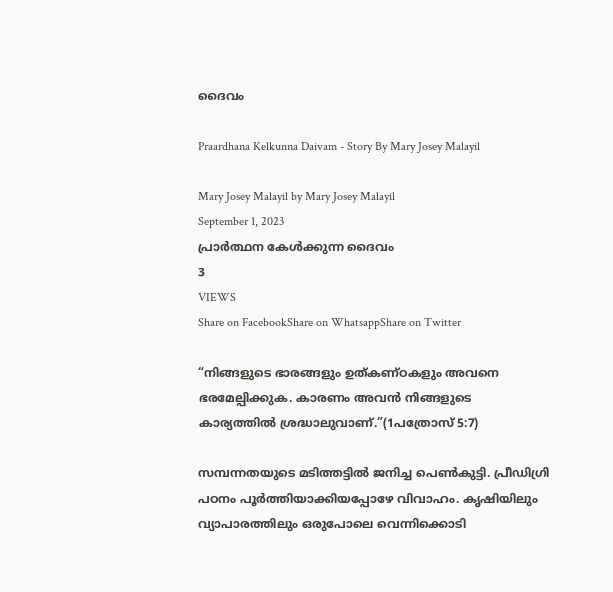ദൈവം

Praardhana Kelkunna Daivam - Story By Mary Josey Malayil

Mary Josey Malayil by Mary Josey Malayil
September 1, 2023
പ്രാർത്ഥന കേൾക്കുന്ന ദൈവം
3
VIEWS
Share on FacebookShare on WhatsappShare on Twitter

“നിങ്ങളുടെ ഭാരങ്ങളും ഉത്കണ്ഠകളും അവനെ ഭരമേല്പിക്കുക. കാരണം അവൻ നിങ്ങളുടെ കാര്യത്തിൽ ശ്രദ്ധാലുവാണ്.”(1പത്രോസ് 5:7)

സമ്പന്നതയുടെ മടിത്തട്ടിൽ ജനിച്ച പെൺകുട്ടി. പ്രീഡിഗ്രി പഠനം പൂർത്തിയാക്കിയപ്പോഴേ വിവാഹം. കൃഷിയിലും വ്യാപാരത്തിലും ഒരുപോലെ വെന്നിക്കൊടി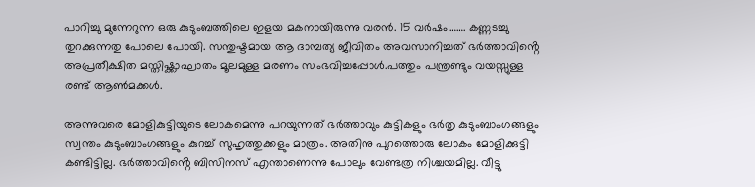പാറിച്ചു മുന്നേറുന്ന ഒരു കുടുംബത്തിലെ ഇളയ മകനായിരുന്നു വരൻ. 15 വർഷം……. കണ്ണടച്ചു തുറക്കുന്നതു പോലെ പോയി. സന്തുഷ്ടമായ ആ ദാമ്പത്യ ജീവിതം അവസാനിച്ചത് ഭർത്താവിൻ്റെ അപ്രതീക്ഷിത മസ്തിഷ്ക്കാഘാതം മൂലമുള്ള മരണം സംഭവിച്ചപ്പോൾ.പത്തും പന്ത്രണ്ടും വയസ്സുള്ള രണ്ട് ആൺമക്കൾ.

അന്നുവരെ മോളികുട്ടിയുടെ ലോകമെന്നു പറയുന്നത് ഭർത്താവും കുട്ടികളും ഭർതൃ കുടുംബാംഗങ്ങളും സ്വന്തം കുടുംബാംഗങ്ങളും കുറച്ച് സുഹൃത്തുക്കളും മാത്രം. അതിനു പുറത്തൊരു ലോകം മോളിക്കുട്ടി കണ്ടിട്ടില്ല. ഭർത്താവിൻ്റെ ബിസിനസ് എന്താണെന്നു പോലും വേണ്ടത്ര നിശ്ചയമില്ല. വീട്ടു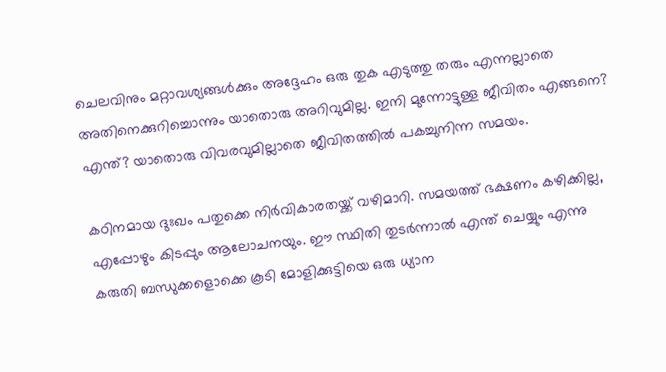ചെലവിനും മറ്റാവശ്യങ്ങൾക്കും അദ്ദേഹം ഒരു തുക എടുത്തു തരും എന്നല്ലാതെ അതിനെക്കുറിച്ചൊന്നും യാതൊരു അറിവുമില്ല. ഇനി മുന്നോട്ടുള്ള ജീവിതം എങ്ങനെ? എന്ത്? യാതൊരു വിവരവുമില്ലാതെ ജീവിതത്തിൽ പകച്ചുനിന്ന സമയം.

കഠിനമായ ദുഃഖം പതുക്കെ നിർവികാരതയ്ക്ക് വഴിമാറി. സമയത്ത് ഭക്ഷണം കഴിക്കില്ല, എപ്പോഴും കിടപ്പും ആലോചനയും. ഈ സ്ഥിതി തുടർന്നാൽ എന്ത് ചെയ്യും എന്നു കരുതി ബന്ധുക്കളൊക്കെ കൂടി മോളിക്കുട്ടിയെ ഒരു ധ്യാന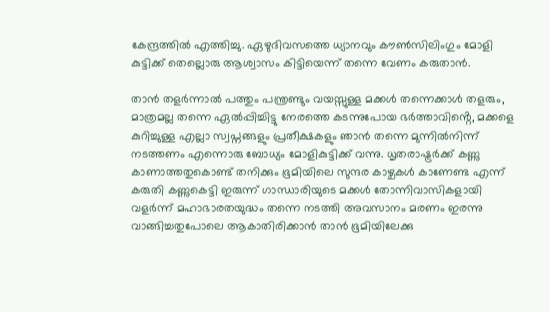കേന്ദ്രത്തിൽ എത്തിച്ചു. ഏഴുദിവസത്തെ ധ്യാനവും കൗൺസിലിംഗും മോളി കുട്ടിക്ക് തെല്ലൊരു ആശ്വാസം കിട്ടിയെന്ന് തന്നെ വേണം കരുതാൻ.

താൻ തളർന്നാൽ പത്തും പന്ത്രണ്ടും വയസ്സുള്ള മക്കൾ തന്നെക്കാൾ തളരും, മാത്രമല്ല തന്നെ ഏൽപ്പിച്ചിട്ടു നേരത്തെ കടന്നുപോയ ഭർത്താവിൻ്റെ, മക്കളെ കുറിച്ചുള്ള എല്ലാ സ്വപ്നങ്ങളും പ്രതീക്ഷകളും ഞാൻ തന്നെ മുന്നിൽനിന്ന് നടത്തണം എന്നൊരു ബോധ്യം മോളികുട്ടിക്ക് വന്നു. ധൃതരാഷ്ട്രർക്ക് കണ്ണു കാണാത്തതുകൊണ്ട് തനിക്കും ഭൂമിയിലെ സുന്ദര കാഴ്ചകൾ കാണേണ്ട എന്ന് കരുതി കണ്ണുകെട്ടി ഇരുന്ന് ഗാന്ധാരിയുടെ മക്കൾ തോന്നിവാസികളായി വളർന്ന് മഹാഭാരതയുദ്ധം തന്നെ നടത്തി അവസാനം മരണം ഇരന്നു വാങ്ങിച്ചതുപോലെ ആകാതിരിക്കാൻ താൻ ഭൂമിയിലേക്കു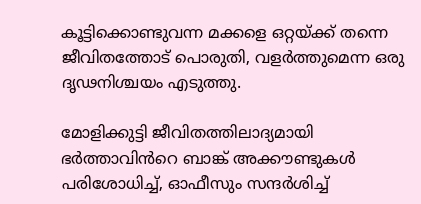കൂട്ടിക്കൊണ്ടുവന്ന മക്കളെ ഒറ്റയ്ക്ക് തന്നെ ജീവിതത്തോട് പൊരുതി, വളർത്തുമെന്ന ഒരു ദൃഢനിശ്ചയം എടുത്തു.

മോളിക്കുട്ടി ജീവിതത്തിലാദ്യമായി ഭർത്താവിൻറെ ബാങ്ക് അക്കൗണ്ടുകൾ പരിശോധിച്ച്‌, ഓഫീസും സന്ദർശിച്ച്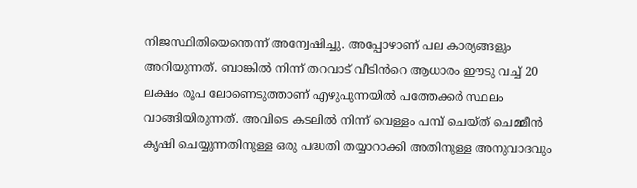നിജസ്ഥിതിയെന്തെന്ന് അന്വേഷിച്ചു. അപ്പോഴാണ് പല കാര്യങ്ങളും അറിയുന്നത്. ബാങ്കിൽ നിന്ന് തറവാട് വീടിൻറെ ആധാരം ഈടു വച്ച് 20 ലക്ഷം രൂപ ലോണെടുത്താണ് എഴുപുന്നയിൽ പത്തേക്കർ സ്ഥലം വാങ്ങിയിരുന്നത്. അവിടെ കടലിൽ നിന്ന് വെള്ളം പമ്പ് ചെയ്ത് ചെമ്മീൻ കൃഷി ചെയ്യുന്നതിനുള്ള ഒരു പദ്ധതി തയ്യാറാക്കി അതിനുള്ള അനുവാദവും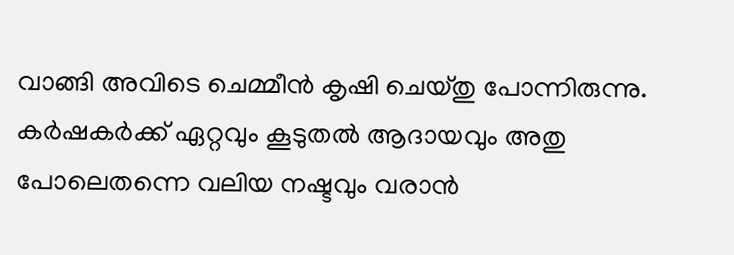വാങ്ങി അവിടെ ചെമ്മീൻ കൃഷി ചെയ്തു പോന്നിരുന്നു. കർഷകർക്ക് ഏറ്റവും കൂടുതൽ ആദായവും അതു പോലെതന്നെ വലിയ നഷ്ടവും വരാൻ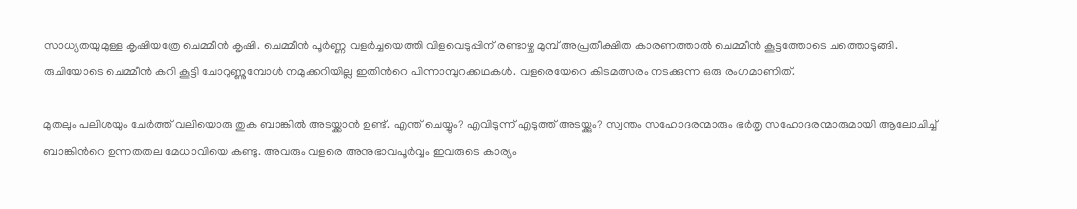സാധ്യതയുമുള്ള കൃഷിയത്രേ ചെമ്മീൻ കൃഷി. ചെമ്മീൻ പൂർണ്ണ വളർച്ചയെത്തി വിളവെടുപ്പിന് രണ്ടാഴ്ച മുമ്പ് അപ്രതീക്ഷിത കാരണത്താൽ ചെമ്മീൻ കൂട്ടത്തോടെ ചത്തൊടുങ്ങി. രുചിയോടെ ചെമ്മീൻ കറി കൂട്ടി ചോറുണ്ണുമ്പോൾ നമുക്കറിയില്ല ഇതിൻറെ പിന്നാമ്പുറക്കഥകൾ. വളരെയേറെ കിടമത്സരം നടക്കുന്ന ഒരു രംഗമാണിത്.

മുതലും പലിശയും ചേർത്ത് വലിയൊരു തുക ബാങ്കിൽ അടയ്ക്കാൻ ഉണ്ട്. എന്ത് ചെയ്യും? എവിടുന്ന് എടുത്ത് അടയ്ക്കും? സ്വന്തം സഹോദരന്മാരും ഭർതൃ സഹോദരന്മാരുമായി ആലോചിച്ച് ബാങ്കിൻറെ ഉന്നതതല മേധാവിയെ കണ്ടു. അവരും വളരെ അനുഭാവപൂർവ്വം ഇവരുടെ കാര്യം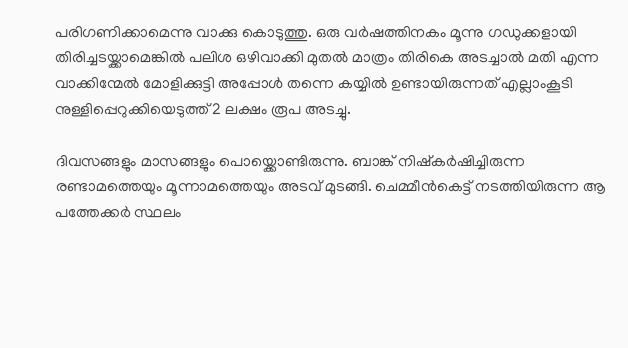പരിഗണിക്കാമെന്നു വാക്കു കൊടുത്തു. ഒരു വർഷത്തിനകം മൂന്നു ഗഡുക്കളായി തിരിച്ചടയ്ക്കാമെങ്കിൽ പലിശ ഒഴിവാക്കി മുതൽ മാത്രം തിരികെ അടച്ചാൽ മതി എന്ന വാക്കിന്മേൽ മോളിക്കുട്ടി അപ്പോൾ തന്നെ കയ്യിൽ ഉണ്ടായിരുന്നത് എല്ലാംകൂടി നുള്ളിപ്പെറുക്കിയെടുത്ത് 2 ലക്ഷം രൂപ അടച്ചു.

ദിവസങ്ങളും മാസങ്ങളും പൊയ്ക്കൊണ്ടിരുന്നു. ബാങ്ക് നിഷ്കർഷിച്ചിരുന്ന രണ്ടാമത്തെയും മൂന്നാമത്തെയും അടവ് മുടങ്ങി. ചെമ്മീൻകെട്ട് നടത്തിയിരുന്ന ആ പത്തേക്കർ സ്ഥലം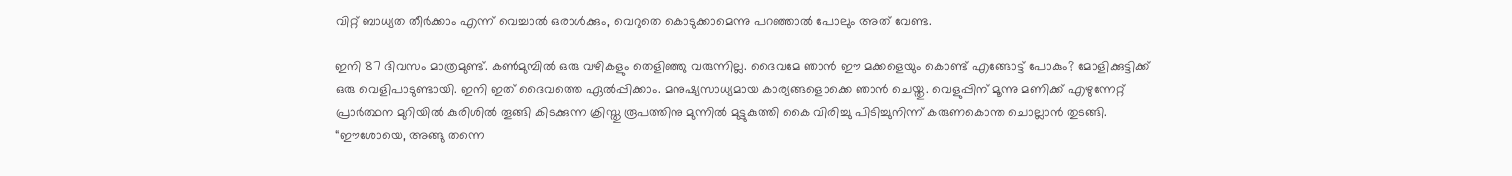വിറ്റ് ബാധ്യത തീർക്കാം എന്ന് വെച്ചാൽ ഒരാൾക്കും, വെറുതെ കൊടുക്കാമെന്നു പറഞ്ഞാൽ പോലും അത് വേണ്ട.

ഇനി 87 ദിവസം മാത്രമുണ്ട്. കൺമുമ്പിൽ ഒരു വഴികളും തെളിഞ്ഞു വരുന്നില്ല. ദൈവമേ ഞാൻ ഈ മക്കളെയും കൊണ്ട് എങ്ങോട്ട് പോകും? മോളിക്കുട്ടിക്ക് ഒരു വെളിപാടുണ്ടായി. ഇനി ഇത് ദൈവത്തെ ഏൽപ്പിക്കാം. മനുഷ്യസാധ്യമായ കാര്യങ്ങളൊക്കെ ഞാൻ ചെയ്തു. വെളുപ്പിന് മൂന്നു മണിക്ക് എഴുന്നേറ്റ് പ്രാർത്ഥന മുറിയിൽ കുരിശിൽ തൂങ്ങി കിടക്കുന്ന ക്രിസ്തു രൂപത്തിനു മുന്നിൽ മുട്ടുകുത്തി കൈ വിരിച്ചു പിടിച്ചുനിന്ന് കരുണകൊന്ത ചൊല്ലാൻ തുടങ്ങി. “ഈശോയെ, അങ്ങു തന്നെ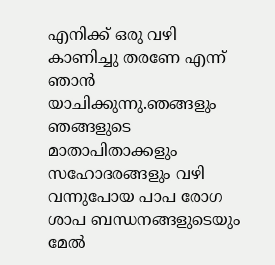എനിക്ക് ഒരു വഴി കാണിച്ചു തരണേ എന്ന് ഞാൻ യാചിക്കുന്നു.ഞങ്ങളും ഞങ്ങളുടെ മാതാപിതാക്കളും സഹോദരങ്ങളും വഴി വന്നുപോയ പാപ രോഗ ശാപ ബന്ധനങ്ങളുടെയും മേൽ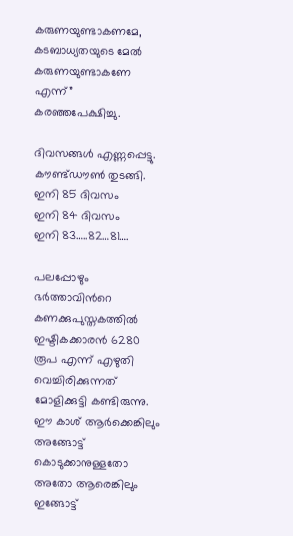കരുണയുണ്ടാകണമേ, കടബാധ്യതയുടെ മേൽ കരുണയുണ്ടാകണേ എന്ന്” കരഞ്ഞപേക്ഷിച്ചു.

ദിവസങ്ങൾ എണ്ണപ്പെട്ടു.
കൗണ്ട്ഡൗൺ തുടങ്ങി.
ഇനി 85 ദിവസം
ഇനി 84 ദിവസം
ഇനി 83…..82…81….

പലപ്പോഴും ഭർത്താവിൻറെ കണക്കുപുസ്തകത്തിൽ ഇഷ്ടികക്കാരൻ 6280 രൂപ എന്ന് എഴുതി വെച്ചിരിക്കുന്നത് മോളിക്കുട്ടി കണ്ടിരുന്നു. ഈ കാശ് ആർക്കെങ്കിലും അങ്ങോട്ട് കൊടുക്കാനുള്ളതോ അതോ ആരെങ്കിലും ഇങ്ങോട്ട്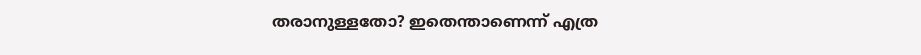തരാനുള്ളതോ? ഇതെന്താണെന്ന് എത്ര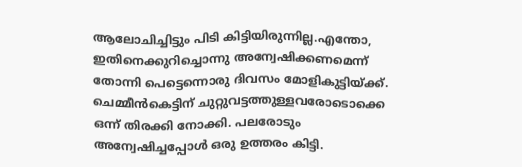ആലോചിച്ചിട്ടും പിടി കിട്ടിയിരുന്നില്ല.എന്തോ, ഇതിനെക്കുറിച്ചൊന്നു അന്വേഷിക്കണമെന്ന് തോന്നി പെട്ടെന്നൊരു ദിവസം മോളികുട്ടിയ്ക്ക്. ചെമ്മീൻകെട്ടിന് ചുറ്റുവട്ടത്തുള്ളവരോടൊക്കെ ഒന്ന് തിരക്കി നോക്കി. പലരോടും അന്വേഷിച്ചപ്പോൾ ഒരു ഉത്തരം കിട്ടി.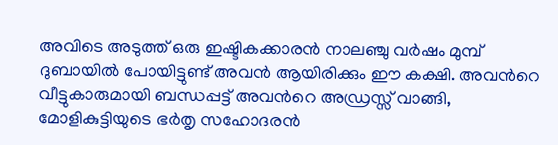അവിടെ അടുത്ത് ഒരു ഇഷ്ടികക്കാരൻ നാലഞ്ചു വർഷം മുമ്പ് ദുബായിൽ പോയിട്ടുണ്ട് അവൻ ആയിരിക്കും ഈ കക്ഷി. അവൻറെ വീട്ടുകാരുമായി ബന്ധപ്പട്ട് അവൻറെ അഡ്രസ്സ് വാങ്ങി, മോളികുട്ടിയുടെ ഭർതൃ സഹോദരൻ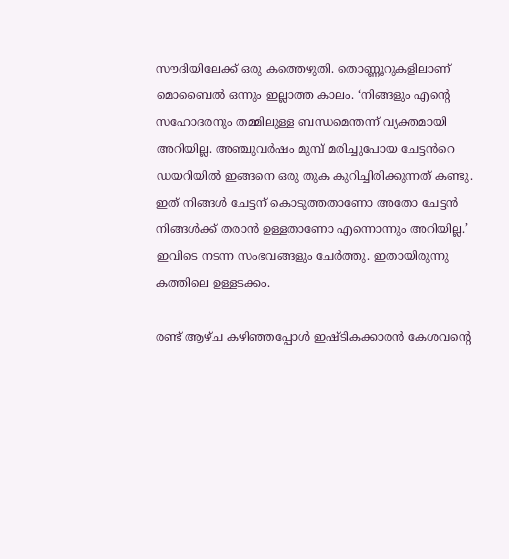സൗദിയിലേക്ക് ഒരു കത്തെഴുതി. തൊണ്ണൂറുകളിലാണ് മൊബൈൽ ഒന്നും ഇല്ലാത്ത കാലം. ‘നിങ്ങളും എൻ്റെ സഹോദരനും തമ്മിലുള്ള ബന്ധമെന്തന്ന് വ്യക്തമായി അറിയില്ല. അഞ്ചുവർഷം മുമ്പ് മരിച്ചുപോയ ചേട്ടൻറെ ഡയറിയിൽ ഇങ്ങനെ ഒരു തുക കുറിച്ചിരിക്കുന്നത് കണ്ടു. ഇത് നിങ്ങൾ ചേട്ടന് കൊടുത്തതാണോ അതോ ചേട്ടൻ നിങ്ങൾക്ക് തരാൻ ഉള്ളതാണോ എന്നൊന്നും അറിയില്ല.’ ഇവിടെ നടന്ന സംഭവങ്ങളും ചേർത്തു. ഇതായിരുന്നു കത്തിലെ ഉള്ളടക്കം.

രണ്ട് ആഴ്ച കഴിഞ്ഞപ്പോൾ ഇഷ്ടികക്കാരൻ കേശവൻ്റെ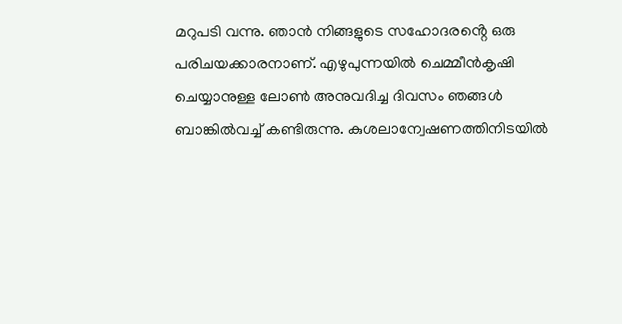മറുപടി വന്നു. ഞാൻ നിങ്ങളുടെ സഹോദരൻ്റെ ഒരു പരിചയക്കാരനാണ്. എഴുപുന്നയിൽ ചെമ്മീൻകൃഷി ചെയ്യാനുള്ള ലോൺ അനുവദിച്ച ദിവസം ഞങ്ങൾ ബാങ്കിൽവച്ച് കണ്ടിരുന്നു. കുശലാന്വേഷണത്തിനിടയിൽ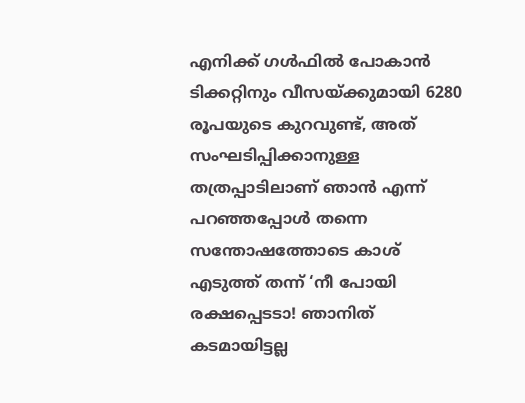എനിക്ക് ഗൾഫിൽ പോകാൻ ടിക്കറ്റിനും വീസയ്ക്കുമായി 6280 രൂപയുടെ കുറവുണ്ട്, അത് സംഘടിപ്പിക്കാനുള്ള തത്രപ്പാടിലാണ് ഞാൻ എന്ന് പറഞ്ഞപ്പോൾ തന്നെ സന്തോഷത്തോടെ കാശ് എടുത്ത് തന്ന് ‘നീ പോയി രക്ഷപ്പെടടാ! ഞാനിത് കടമായിട്ടല്ല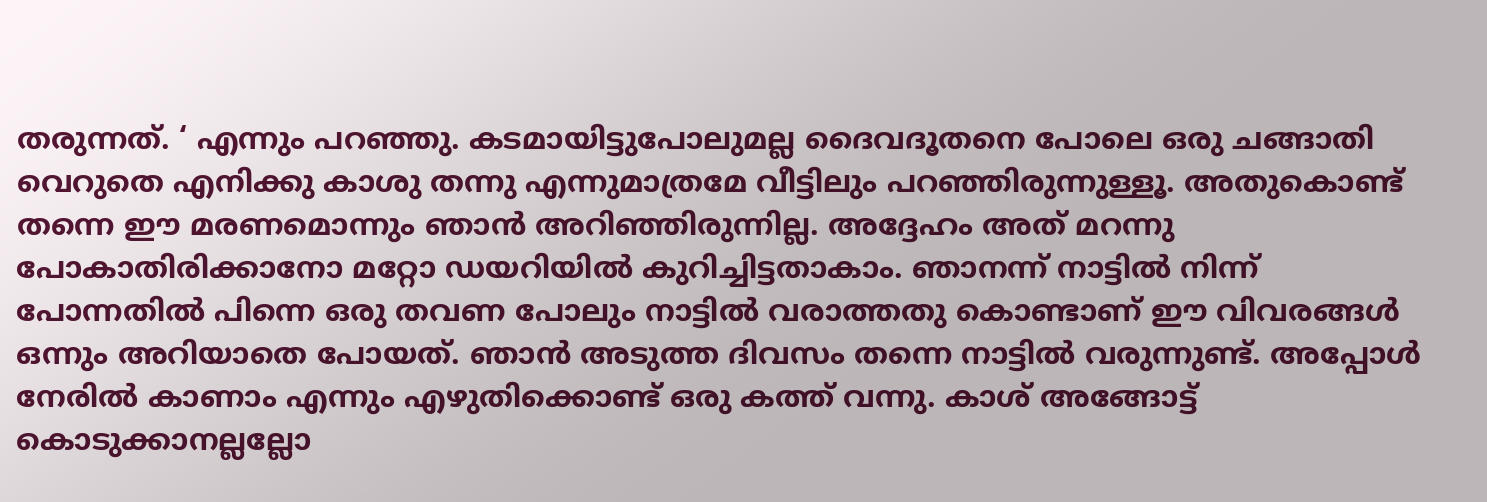തരുന്നത്. ‘ എന്നും പറഞ്ഞു. കടമായിട്ടുപോലുമല്ല ദൈവദൂതനെ പോലെ ഒരു ചങ്ങാതി വെറുതെ എനിക്കു കാശു തന്നു എന്നുമാത്രമേ വീട്ടിലും പറഞ്ഞിരുന്നുള്ളൂ. അതുകൊണ്ട് തന്നെ ഈ മരണമൊന്നും ഞാൻ അറിഞ്ഞിരുന്നില്ല. അദ്ദേഹം അത് മറന്നു പോകാതിരിക്കാനോ മറ്റോ ഡയറിയിൽ കുറിച്ചിട്ടതാകാം. ഞാനന്ന് നാട്ടിൽ നിന്ന് പോന്നതിൽ പിന്നെ ഒരു തവണ പോലും നാട്ടിൽ വരാത്തതു കൊണ്ടാണ് ഈ വിവരങ്ങൾ ഒന്നും അറിയാതെ പോയത്. ഞാൻ അടുത്ത ദിവസം തന്നെ നാട്ടിൽ വരുന്നുണ്ട്. അപ്പോൾ നേരിൽ കാണാം എന്നും എഴുതിക്കൊണ്ട് ഒരു കത്ത് വന്നു. കാശ് അങ്ങോട്ട്‌ കൊടുക്കാനല്ലല്ലോ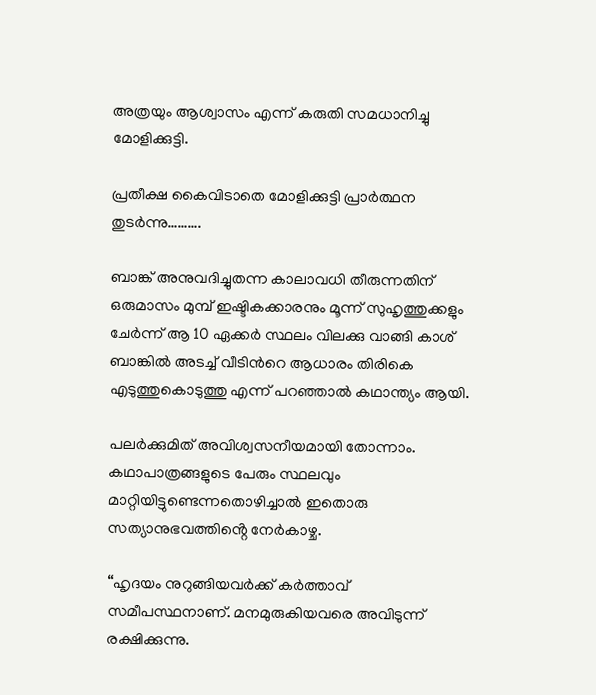അത്രയും ആശ്വാസം എന്ന് കരുതി സമധാനിച്ചു മോളിക്കുട്ടി.

പ്രതീക്ഷ കൈവിടാതെ മോളിക്കുട്ടി പ്രാർത്ഥന തുടർന്നു……….

ബാങ്ക് അനുവദിച്ചുതന്ന കാലാവധി തീരുന്നതിന് ഒരുമാസം മുമ്പ് ഇഷ്ടികക്കാരനും മൂന്ന് സുഹൃത്തുക്കളും ചേർന്ന് ആ 10 ഏക്കർ സ്ഥലം വിലക്കു വാങ്ങി കാശ് ബാങ്കിൽ അടച്ച് വീടിൻറെ ആധാരം തിരികെ എടുത്തുകൊടുത്തു എന്ന് പറഞ്ഞാൽ കഥാന്ത്യം ആയി.

പലർക്കുമിത് അവിശ്വസനീയമായി തോന്നാം. കഥാപാത്രങ്ങളുടെ പേരും സ്ഥലവും മാറ്റിയിട്ടുണ്ടെന്നതൊഴിച്ചാൽ ഇതൊരു സത്യാനുഭവത്തിൻ്റെ നേർകാഴ്ച.

“ഹൃദയം നുറുങ്ങിയവർക്ക് കർത്താവ് സമീപസ്ഥനാണ്. മനമുരുകിയവരെ അവിടുന്ന് രക്ഷിക്കുന്നു.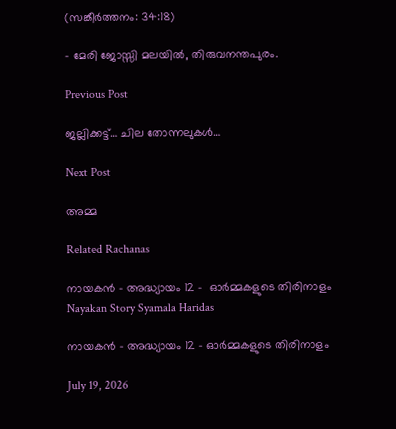(സങ്കീർത്തനം: 34:18)

– മേരി ജോസ്സി മലയിൽ, തിരുവനന്തപുരം.

Previous Post

ജല്ലിക്കട്ട്… ചില തോന്നലുകൾ…

Next Post

അമ്മ

Related Rachanas

നായകൻ – അദ്ധ്യായം 12 –  ഓർമ്മകളുടെ തിരിനാളം
Nayakan Story Syamala Haridas

നായകൻ – അദ്ധ്യായം 12 – ഓർമ്മകളുടെ തിരിനാളം

July 19, 2026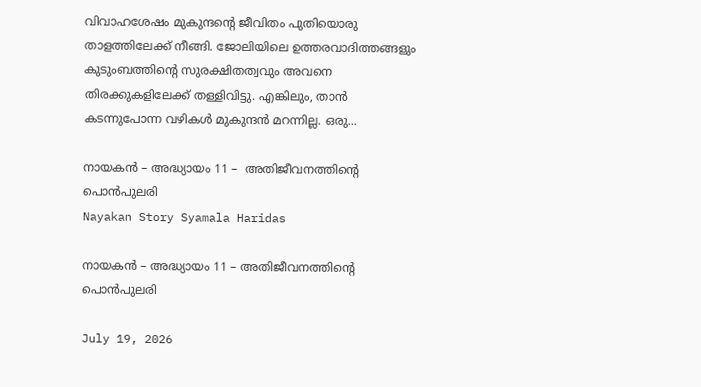വിവാഹശേഷം മുകുന്ദൻ്റെ ജീവിതം പുതിയൊരു താളത്തിലേക്ക് നീങ്ങി. ജോലിയിലെ ഉത്തരവാദിത്തങ്ങളും കുടുംബത്തിൻ്റെ സുരക്ഷിതത്വവും അവനെ തിരക്കുകളിലേക്ക് തള്ളിവിട്ടു. എങ്കിലും, താൻ കടന്നുപോന്ന വഴികൾ മുകുന്ദൻ മറന്നില്ല. ഒരു...

നായകൻ – അദ്ധ്യായം 11 –  അതിജീവനത്തിൻ്റെ പൊൻപുലരി
Nayakan Story Syamala Haridas

നായകൻ – അദ്ധ്യായം 11 – അതിജീവനത്തിൻ്റെ പൊൻപുലരി

July 19, 2026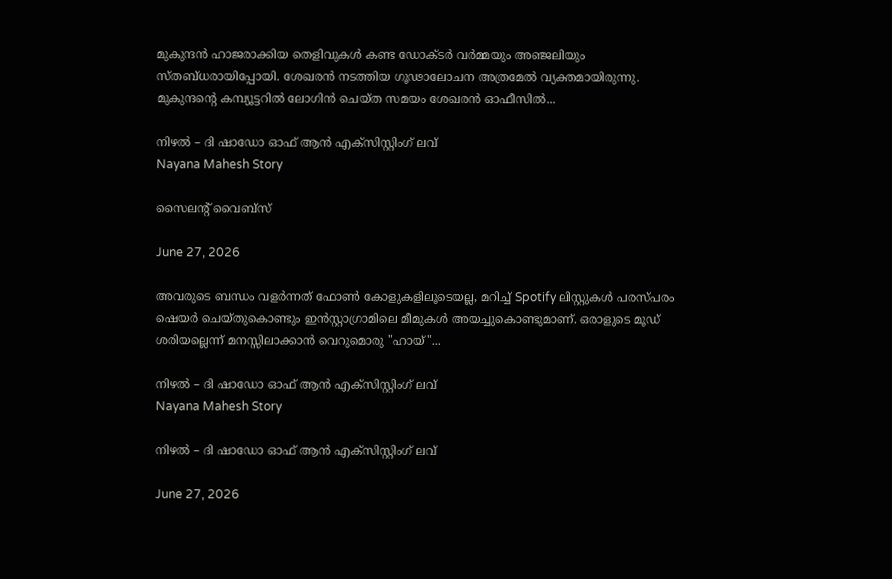മുകുന്ദൻ ഹാജരാക്കിയ തെളിവുകൾ കണ്ട ഡോക്ടർ വർമ്മയും അഞ്ജലിയും സ്തബ്ധരായിപ്പോയി. ശേഖരൻ നടത്തിയ ഗൂഢാലോചന അത്രമേൽ വ്യക്തമായിരുന്നു. മുകുന്ദൻ്റെ കമ്പ്യൂട്ടറിൽ ലോഗിൻ ചെയ്ത സമയം ശേഖരൻ ഓഫീസിൽ...

നിഴൽ – ദി ഷാഡോ ഓഫ് ആൻ എക്സിസ്റ്റിംഗ് ലവ്
Nayana Mahesh Story

സൈലന്റ് വൈബ്സ്

June 27, 2026

അവരുടെ ബന്ധം വളർന്നത് ഫോൺ കോളുകളിലൂടെയല്ല, മറിച്ച് Spotify ലിസ്റ്റുകൾ പരസ്പരം ഷെയർ ചെയ്തുകൊണ്ടും ഇൻസ്റ്റാഗ്രാമിലെ മീമുകൾ അയച്ചുകൊണ്ടുമാണ്. ഒരാളുടെ മൂഡ് ശരിയല്ലെന്ന് മനസ്സിലാക്കാൻ വെറുമൊരു "ഹായ്"...

നിഴൽ – ദി ഷാഡോ ഓഫ് ആൻ എക്സിസ്റ്റിംഗ് ലവ്
Nayana Mahesh Story

നിഴൽ – ദി ഷാഡോ ഓഫ് ആൻ എക്സിസ്റ്റിംഗ് ലവ്

June 27, 2026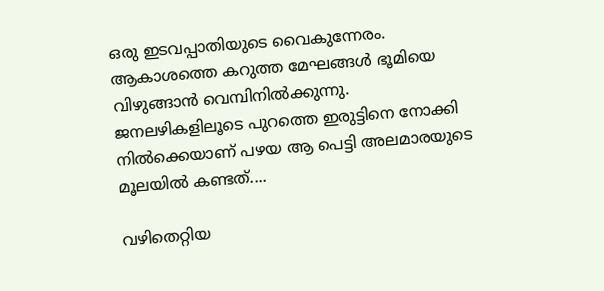ഒരു ഇടവപ്പാതിയുടെ വൈകുന്നേരം. ആകാശത്തെ കറുത്ത മേഘങ്ങൾ ഭൂമിയെ വിഴുങ്ങാൻ വെമ്പിനിൽക്കുന്നു. ജനലഴികളിലൂടെ പുറത്തെ ഇരുട്ടിനെ നോക്കി നിൽക്കെയാണ് പഴയ ആ പെട്ടി അലമാരയുടെ മൂലയിൽ കണ്ടത്....

വഴിതെറ്റിയ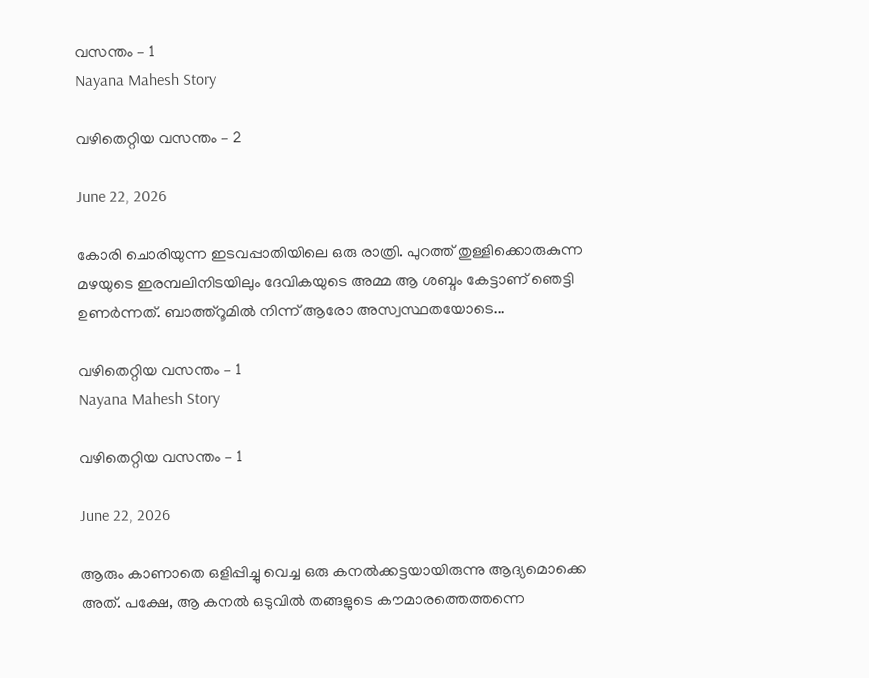വസന്തം – 1
Nayana Mahesh Story

വഴിതെറ്റിയ വസന്തം – 2

June 22, 2026

കോരി ചൊരിയുന്ന ഇടവപ്പാതിയിലെ ഒരു രാത്രി. പുറത്ത് തുള്ളിക്കൊരുകുന്ന മഴയുടെ ഇരമ്പലിനിടയിലും ദേവികയുടെ അമ്മ ആ ശബ്ദം കേട്ടാണ് ഞെട്ടി ഉണർന്നത്. ബാത്ത്റൂമിൽ നിന്ന് ആരോ അസ്വസ്ഥതയോടെ...

വഴിതെറ്റിയ വസന്തം – 1
Nayana Mahesh Story

വഴിതെറ്റിയ വസന്തം – 1

June 22, 2026

ആരും കാണാതെ ഒളിപ്പിച്ചു വെച്ച ഒരു കനൽക്കട്ടയായിരുന്നു ആദ്യമൊക്കെ അത്. പക്ഷേ, ആ കനൽ ഒടുവിൽ തങ്ങളുടെ കൗമാരത്തെത്തന്നെ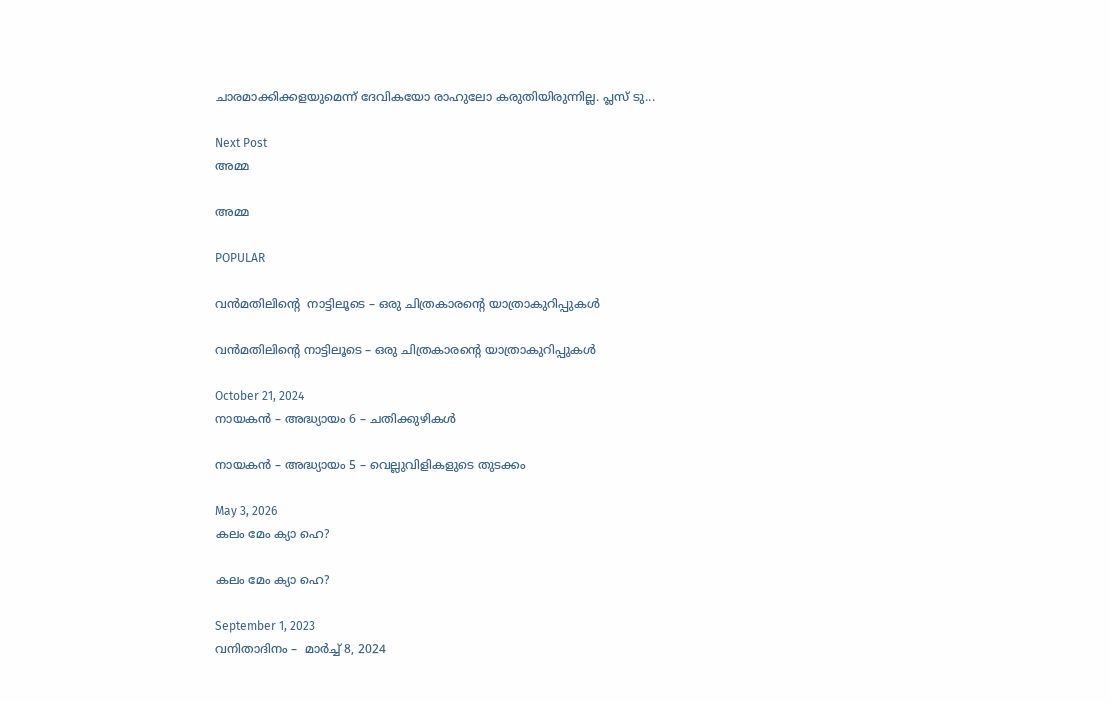ചാരമാക്കിക്കളയുമെന്ന് ദേവികയോ രാഹുലോ കരുതിയിരുന്നില്ല. പ്ലസ് ടു...

Next Post
അമ്മ

അമ്മ

POPULAR

വൻമതിലിൻ്റെ  നാട്ടിലൂടെ – ഒരു ചിത്രകാരൻ്റെ യാത്രാകുറിപ്പുകൾ

വൻമതിലിൻ്റെ നാട്ടിലൂടെ – ഒരു ചിത്രകാരൻ്റെ യാത്രാകുറിപ്പുകൾ

October 21, 2024
നായകൻ – അദ്ധ്യായം 6 – ചതിക്കുഴികൾ

നായകൻ – അദ്ധ്യായം 5 – വെല്ലുവിളികളുടെ തുടക്കം

May 3, 2026
കലം മേം ക്യാ ഹെ?

കലം മേം ക്യാ ഹെ?

September 1, 2023
വനിതാദിനം –  മാർച്ച് 8, 2024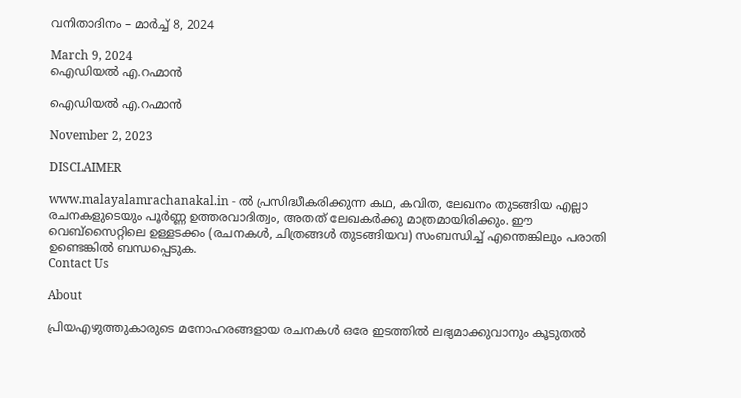വനിതാദിനം – മാർച്ച് 8, 2024

March 9, 2024
ഐഡിയൽ എ.റഹ്മാൻ

ഐഡിയൽ എ.റഹ്മാൻ

November 2, 2023

DISCLAIMER

www.malayalamrachanakal.in - ല്‍ പ്രസിദ്ധീകരിക്കുന്ന കഥ, കവിത, ലേഖനം തുടങ്ങിയ എല്ലാ രചനകളുടെയും പൂർണ്ണ ഉത്തരവാദിത്വം, അതത് ലേഖകര്‍ക്കു മാത്രമായിരിക്കും. ഈ വെബ്‌സൈറ്റിലെ ഉള്ളടക്കം (രചനകൾ, ചിത്രങ്ങൾ തുടങ്ങിയവ) സംബന്ധിച്ച് എന്തെങ്കിലും പരാതി ഉണ്ടെങ്കിൽ ബന്ധപ്പെടുക.
Contact Us

About

പ്രിയഎഴുത്തുകാരുടെ മനോഹരങ്ങളായ രചനകൾ ഒരേ ഇടത്തിൽ ലഭ്യമാക്കുവാനും കൂടുതൽ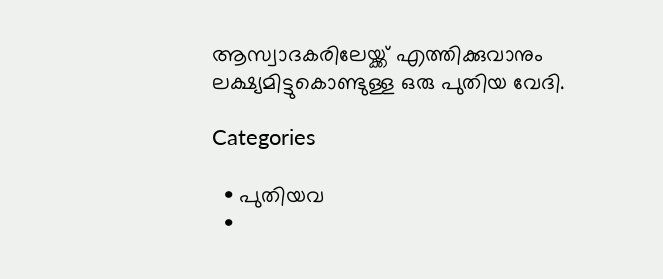ആസ്വാദകരിലേയ്ക്ക് എത്തിക്കുവാനും ലക്ഷ്യമിട്ടുകൊണ്ടുള്ള ഒരു പുതിയ വേദി.

Categories

  • പുതിയവ
  •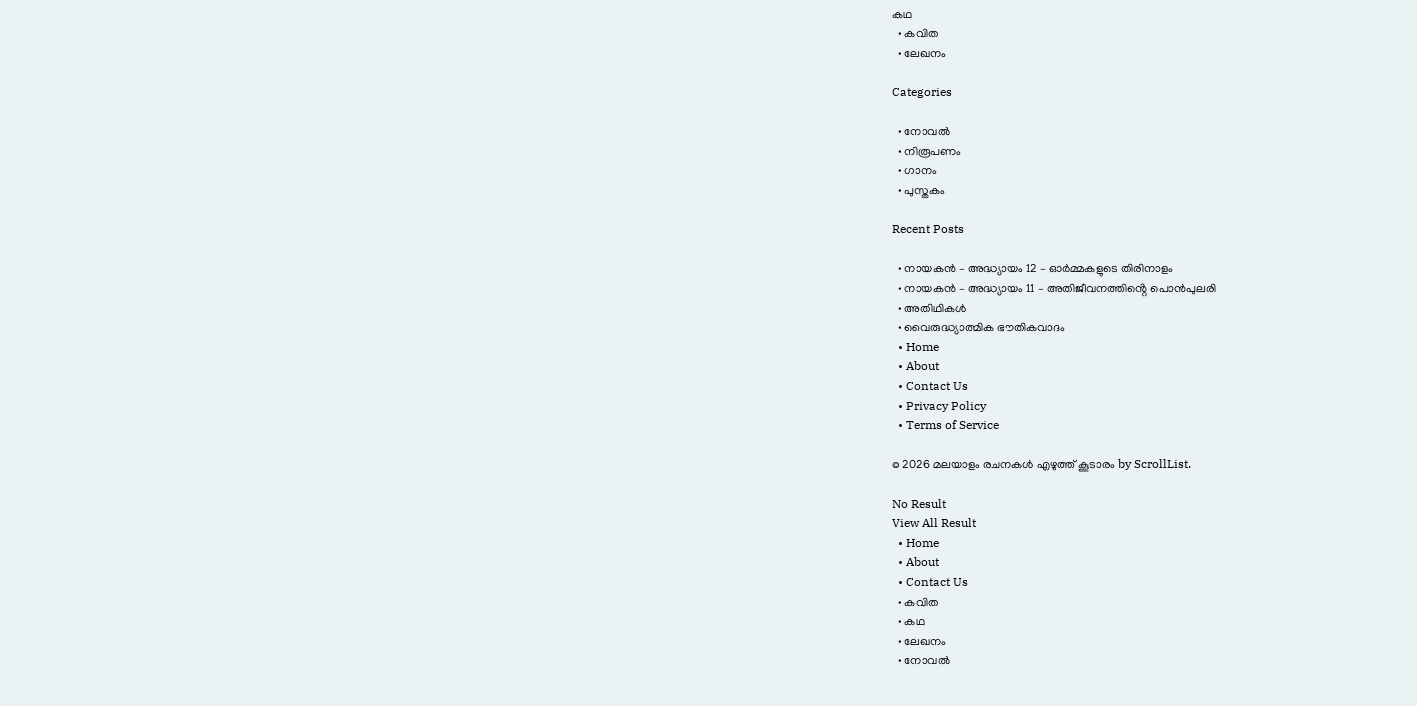കഥ
  • കവിത
  • ലേഖനം

Categories

  • നോവൽ
  • നിരൂപണം
  • ഗാനം
  • പുസ്തകം

Recent Posts

  • നായകൻ – അദ്ധ്യായം 12 – ഓർമ്മകളുടെ തിരിനാളം
  • നായകൻ – അദ്ധ്യായം 11 – അതിജീവനത്തിൻ്റെ പൊൻപുലരി
  • അതിഥികൾ
  • വൈരുദ്ധ്യാത്മിക ഭൗതികവാദം
  • Home
  • About
  • Contact Us
  • Privacy Policy
  • Terms of Service

© 2026 മലയാളം രചനകൾ എഴുത്ത് കൂടാരം by ScrollList.

No Result
View All Result
  • Home
  • About
  • Contact Us
  • കവിത
  • കഥ
  • ലേഖനം
  • നോവൽ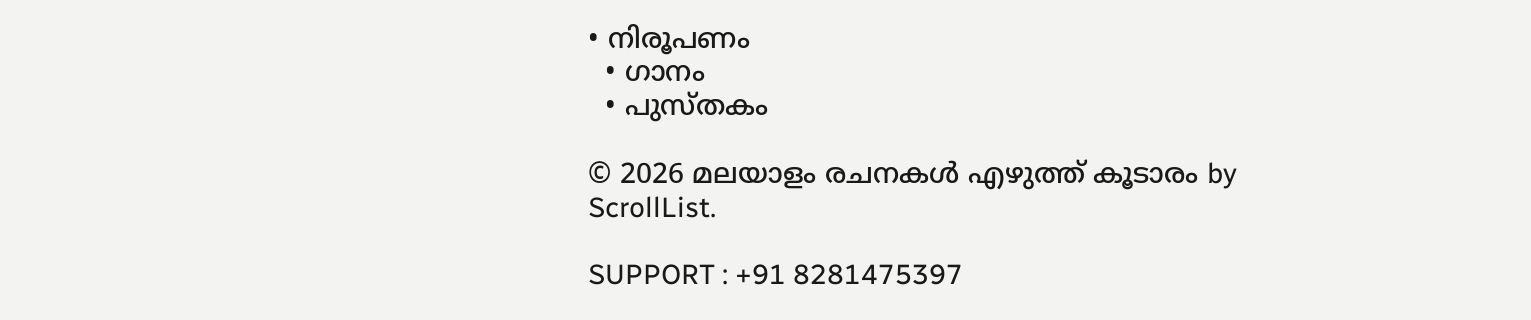• നിരൂപണം
  • ഗാനം
  • പുസ്തകം

© 2026 മലയാളം രചനകൾ എഴുത്ത് കൂടാരം by ScrollList.

SUPPORT : +91 8281475397